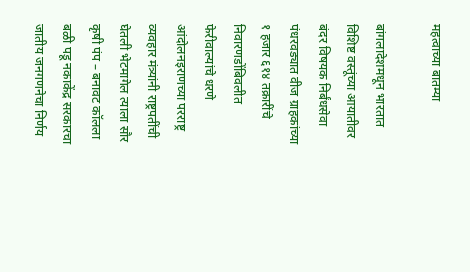महत्वाच्या बातम्या

बांगलादेशमधून भारतात विशिष्ट वस्तूंच्या आयातीवर बंदर विषयक निर्बंधसेवा पंधरवड्यात वीज ग्राहकांच्या १ हजार ६१४ तक्रारींचे निवारणडोंबिवलीत फेरीवाल्यांचे धरणे आंदोलनइराणच्या परराष्ट्र व्यवहार मंत्र्यांनी राष्ट्रपतींची घेतली भेटमागेल त्याला सौर कृषी पंप – बनावट कॉलला बळी पडू नकाकेंद्र सरकारचा जातीय जनगणनेचा निर्णय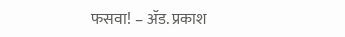फसवा! – ॲड. प्रकाश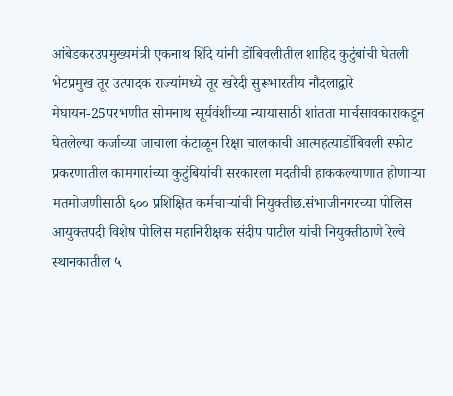आंबेडकरउपमुख्यमंत्री एकनाथ शिंदे यांनी डोंबिवलीतील शाहिद कुटुंबांची घेतली भेटप्रमुख तूर उत्पादक राज्यांमध्ये तूर खरेदी सुरूभारतीय नौदलाद्वारे मेघायन-25परभणीत सोमनाथ सूर्यवंशीच्या न्यायासाठी शांतता मार्चसावकाराकडून घेतलेल्या कर्जाच्या जाचाला कंटाळून रिक्षा चालकाची आत्महत्याडोंबिवली स्फोट प्रकरणातील कामगारांच्या कुटुंबियांची सरकारला मदतीची हाककल्याणात होणाऱ्या मतमोजणीसाठी ६०० प्रशिक्षित कर्मचाऱ्यांची नियुक्तीछ.संभाजीनगरच्या पोलिस आयुक्तपदी विशेष पोलिस महानिरीक्षक संदीप पाटील यांची नियुक्तीठाणे रेल्वे स्थानकातील ५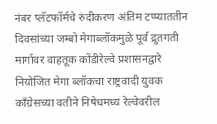नंबर प्लॅटफॉर्मचे रुंदीकरण अंतिम टप्प्याततीन दिवसांच्या जम्बो मेगाब्लॉकमुळे पूर्व द्रुतगती मार्गावर वाहतूक कोंडीरेल्वे प्रशासनद्वारे नियोजित मेगा ब्लॉकचा राष्ट्रवादी युवक काँग्रेसच्या वतीने निषेधमध्य रेल्वेवरील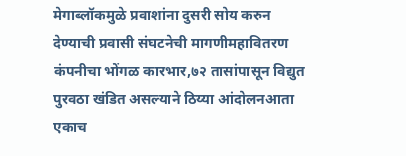मेगाब्लॉकमुळे प्रवाशांना दुसरी सोय करुन देण्याची प्रवासी संघटनेची मागणीमहावितरण कंपनीचा भोंगळ कारभार,७२ तासांपासून विद्युत पुरवठा खंडित असल्याने ठिय्या आंदोलनआता एकाच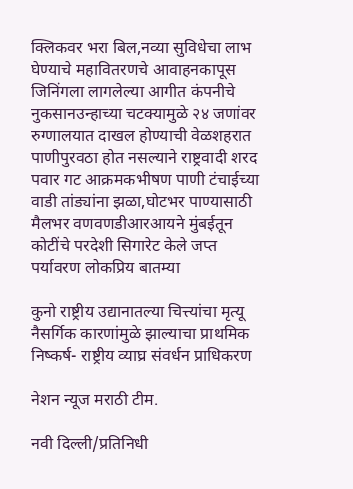क्लिकवर भरा बिल,नव्या सुविधेचा लाभ घेण्याचे महावितरणचे आवाहनकापूस जिनिंगला लागलेल्या आगीत कंपनीचे नुकसानउन्हाच्या चटक्यामुळे २४ जणांवर रुग्णालयात दाखल होण्याची वेळशहरात पाणीपुरवठा होत नसल्याने राष्ट्रवादी शरद पवार गट आक्रमकभीषण पाणी टंचाईच्या वाडी तांड्यांना झळा,घोटभर पाण्यासाठी मैलभर वणवणडीआरआयने मुंबईतून कोटींचे परदेशी सिगारेट केले जप्त
पर्यावरण लोकप्रिय बातम्या

कुनो राष्ट्रीय उद्यानातल्या चित्त्यांचा मृत्यू नैसर्गिक कारणांमुळे झाल्याचा प्राथमिक निष्कर्ष- राष्ट्रीय व्याघ्र संवर्धन प्राधिकरण

नेशन न्यूज मराठी टीम.

नवी दिल्‍ली/प्रतिनिधी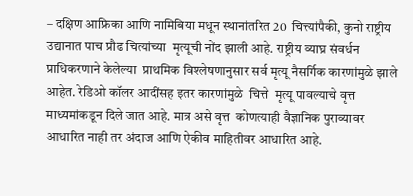– दक्षिण आफ्रिका आणि नामिबिया मधून स्थानांतरित 20  चित्त्यांपैकी, कुनो राष्ट्रीय उद्यानात पाच प्रौढ चित्यांच्या  मृत्यूची नोंद झाली आहे. राष्ट्रीय व्याघ्र संवर्धन प्राधिकरणाने केलेल्या  प्राथमिक विश्लेषणानुसार सर्व मृत्यू नैसर्गिक कारणांमुळे झाले आहेत. रेडिओ कॉलर आदींसह इतर कारणांमुळे  चित्ते  मृत्यू पावल्याचे वृत्त माध्यमांकडून दिले जात आहे. मात्र असे वृत्त  कोणत्याही वैज्ञानिक पुराव्यावर आधारित नाही तर अंदाज आणि ऐकीव माहितीवर आधारित आहे.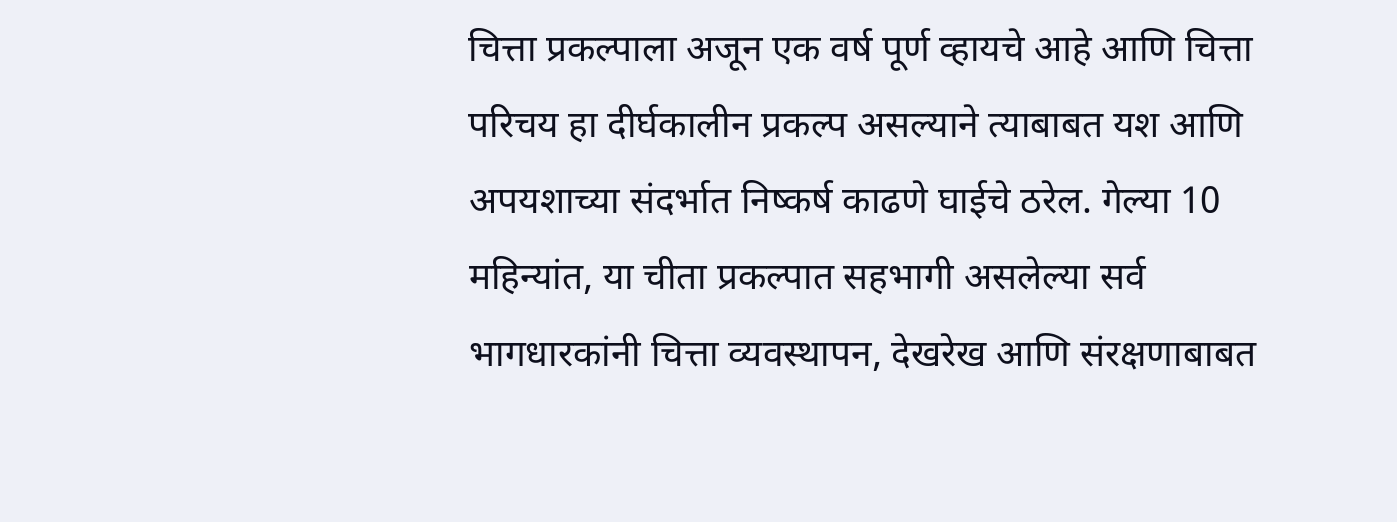चित्ता प्रकल्पाला अजून एक वर्ष पूर्ण व्हायचे आहे आणि चित्ता परिचय हा दीर्घकालीन प्रकल्प असल्याने त्याबाबत यश आणि अपयशाच्या संदर्भात निष्कर्ष काढणे घाईचे ठरेल. गेल्या 10 महिन्यांत, या चीता प्रकल्पात सहभागी असलेल्या सर्व भागधारकांनी चित्ता व्यवस्थापन, देखरेख आणि संरक्षणाबाबत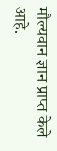मौल्यवान ज्ञान प्राप्त केले आहे.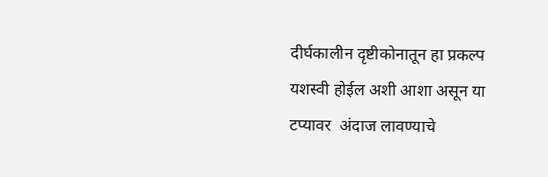दीर्घकालीन दृष्टीकोनातून हा प्रकल्प यशस्वी होईल अशी आशा असून या टप्यावर  अंदाज लावण्याचे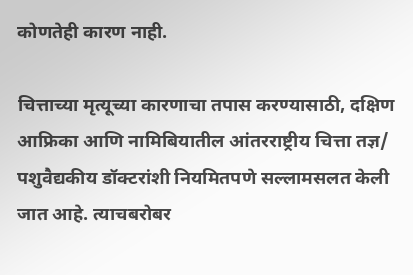कोणतेही कारण नाही.

चित्ताच्या मृत्यूच्या कारणाचा तपास करण्यासाठी, दक्षिण आफ्रिका आणि नामिबियातील आंतरराष्ट्रीय चित्ता तज्ञ/ पशुवैद्यकीय डॉक्टरांशी नियमितपणे सल्लामसलत केली जात आहे. त्याचबरोबर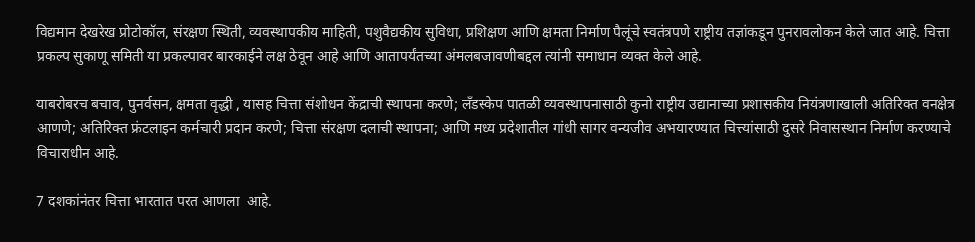विद्यमान देखरेख प्रोटोकॉल, संरक्षण स्थिती, व्यवस्थापकीय माहिती, पशुवैद्यकीय सुविधा, प्रशिक्षण आणि क्षमता निर्माण पैलूंचे स्वतंत्रपणे राष्ट्रीय तज्ञांकडून पुनरावलोकन केले जात आहे. चित्ता प्रकल्प सुकाणू समिती या प्रकल्पावर बारकाईने लक्ष ठेवून आहे आणि आतापर्यंतच्या अंमलबजावणीबद्दल त्यांनी समाधान व्यक्त केले आहे.

याबरोबरच बचाव, पुनर्वसन, क्षमता वृद्धी , यासह चित्ता संशोधन केंद्राची स्थापना करणे; लँडस्केप पातळी व्यवस्थापनासाठी कुनो राष्ट्रीय उद्यानाच्या प्रशासकीय नियंत्रणाखाली अतिरिक्त वनक्षेत्र आणणे; अतिरिक्त फ्रंटलाइन कर्मचारी प्रदान करणे; चित्ता संरक्षण दलाची स्थापना; आणि मध्य प्रदेशातील गांधी सागर वन्यजीव अभयारण्यात चित्त्यांसाठी दुसरे निवासस्थान निर्माण करण्याचे विचाराधीन आहे.

7 दशकांनंतर चित्ता भारतात परत आणला  आहे.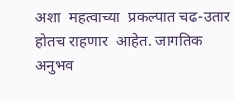अशा  महत्वाच्या  प्रकल्पात चढ-उतार होतच राहणार  आहेत. जागतिक अनुभव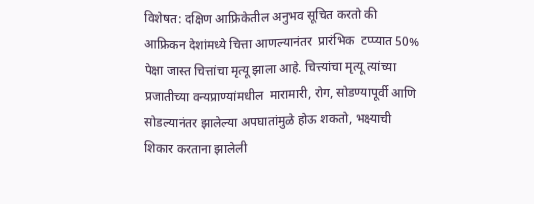विशेषत: दक्षिण आफ्रिकेतील अनुभव सूचित करतो की आफ्रिकन देशांमध्ये चित्ता आणल्यानंतर  प्रारंभिक  टप्प्यात 50% पेक्षा जास्त चित्तांचा मृत्यू झाला आहे. चित्त्यांचा मृत्यू त्यांच्या प्रजातीच्या वन्यप्राण्यांमधील  मारामारी, रोग, सोडण्यापूर्वी आणि सोडल्यानंतर झालेल्या अपघातांमुळे होऊ शकतो, भक्ष्याची शिकार करताना झालेली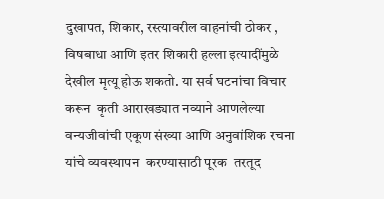दुखापत, शिकार, रस्त्यावरील वाहनांची ठोकर , विषबाधा आणि इतर शिकारी हल्ला इत्यादींमुळे देखील मृत्यू होऊ शकतो. या सर्व घटनांचा विचार करून  कृती आराखड्यात नव्याने आणलेल्या वन्यजीवांची एकूण संख्या आणि अनुवांशिक रचना यांचे व्यवस्थापन  करण्यासाठी पूरक  तरतूद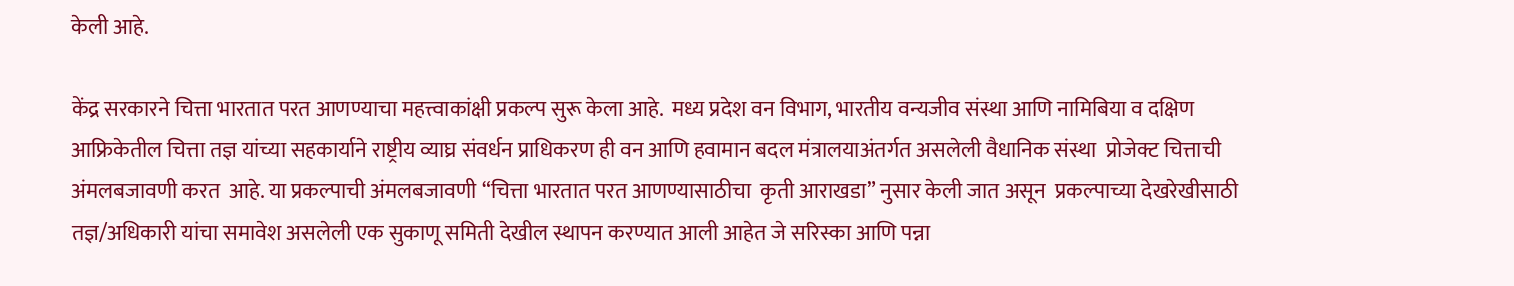केली आहे.

केंद्र सरकारने चित्ता भारतात परत आणण्याचा महत्त्वाकांक्षी प्रकल्प सुरू केला आहे.  मध्य प्रदेश वन विभाग, भारतीय वन्यजीव संस्था आणि नामिबिया व दक्षिण आफ्रिकेतील चित्ता तज्ञ यांच्या सहकार्याने राष्ट्रीय व्याघ्र संवर्धन प्राधिकरण ही वन आणि हवामान बदल मंत्रालयाअंतर्गत असलेली वैधानिक संस्था  प्रोजेक्ट चित्ताची अंमलबजावणी करत  आहे. या प्रकल्पाची अंमलबजावणी “चित्ता भारतात परत आणण्यासाठीचा  कृती आराखडा” नुसार केली जात असून  प्रकल्पाच्या देखरेखीसाठी तज्ञ/अधिकारी यांचा समावेश असलेली एक सुकाणू समिती देखील स्थापन करण्यात आली आहेत जे सरिस्का आणि पन्ना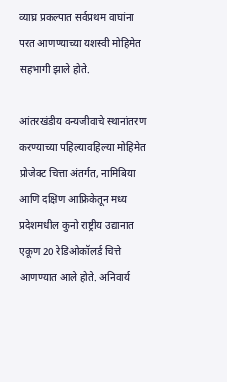व्याघ्र प्रकल्पात सर्वप्रथम वाघांना परत आणण्याच्या यशस्वी मोहिमेत सहभागी झाले होते.

आंतरखंडीय वन्यजीवाचे स्थानांतरण करण्याच्या पहिल्यावहिल्या मोहिमेत  प्रोजेक्ट चित्ता अंतर्गत, नामिबिया आणि दक्षिण आफ्रिकेतून मध्य प्रदेशमधील कुनो राष्ट्रीय उद्यानात  एकूण 20 रेडिओकॉलर्ड चित्ते आणण्यात आले होते. अनिवार्य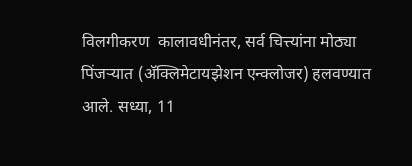विलगीकरण  कालावधीनंतर, सर्व चित्त्यांना मोठ्या पिंजऱ्यात (अ‍ॅक्लिमेटायझेशन एन्क्लोजर) हलवण्यात आले. सध्या, 11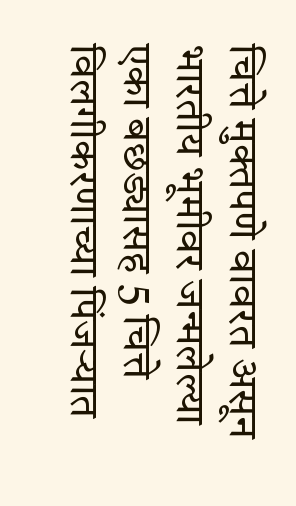चित्ते मुक्तपणे वावरत असून भारतीय भूमीवर जन्मलेल्या एका बछड्यासह 5 चित्ते  विलगीकरणाच्या पिंजऱ्यात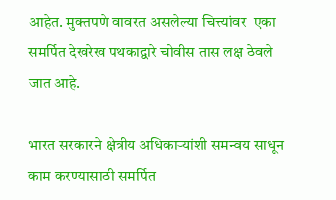आहेत. मुक्तपणे वावरत असलेल्या चित्त्यांवर  एका समर्पित देखरेख पथकाद्वारे चोवीस तास लक्ष ठेवले जात आहे.

भारत सरकारने क्षेत्रीय अधिकार्‍यांशी समन्वय साधून काम करण्यासाठी समर्पित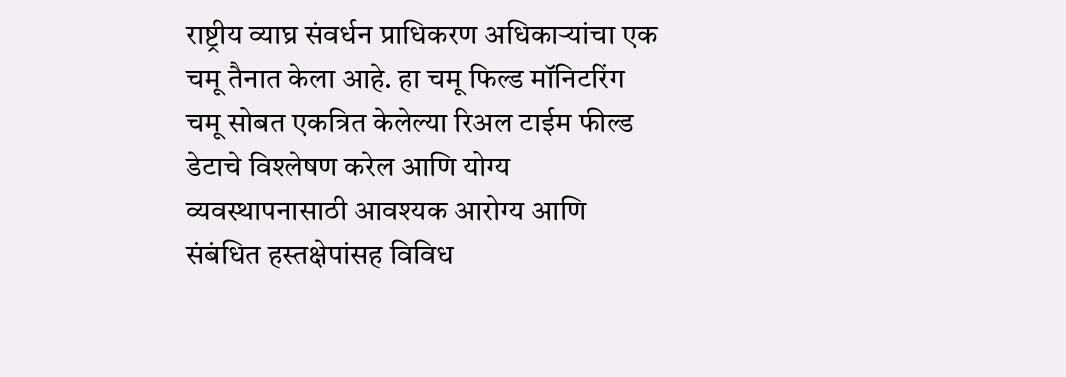राष्ट्रीय व्याघ्र संवर्धन प्राधिकरण अधिकाऱ्यांचा एक चमू तैनात केला आहे. हा चमू फिल्ड मॉनिटरिंग चमू सोबत एकत्रित केलेल्या रिअल टाईम फील्ड डेटाचे विश्लेषण करेल आणि योग्य व्यवस्थापनासाठी आवश्यक आरोग्य आणि संबंधित हस्तक्षेपांसह विविध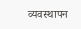व्यवस्थापन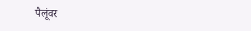पैलूंवर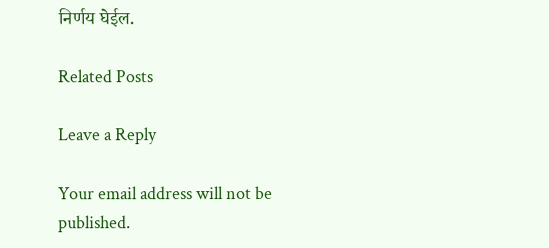निर्णय घेईल.

Related Posts

Leave a Reply

Your email address will not be published.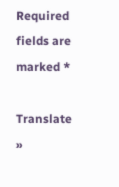Required fields are marked *

Translate »